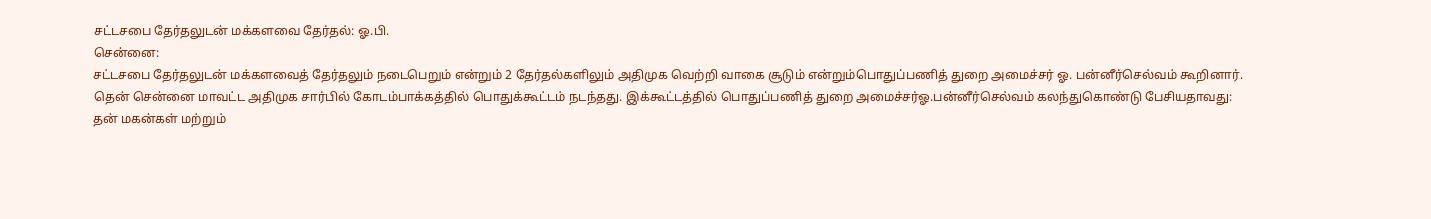சட்டசபை தேர்தலுடன் மக்களவை தேர்தல்: ஓ.பி.
சென்னை:
சட்டசபை தேர்தலுடன் மக்களவைத் தேர்தலும் நடைபெறும் என்றும் 2 தேர்தல்களிலும் அதிமுக வெற்றி வாகை சூடும் என்றும்பொதுப்பணித் துறை அமைச்சர் ஓ. பன்னீர்செல்வம் கூறினார்.
தென் சென்னை மாவட்ட அதிமுக சார்பில் கோடம்பாக்கத்தில் பொதுக்கூட்டம் நடந்தது. இக்கூட்டத்தில் பொதுப்பணித் துறை அமைச்சர்ஓ.பன்னீர்செல்வம் கலந்துகொண்டு பேசியதாவது:
தன் மகன்கள் மற்றும்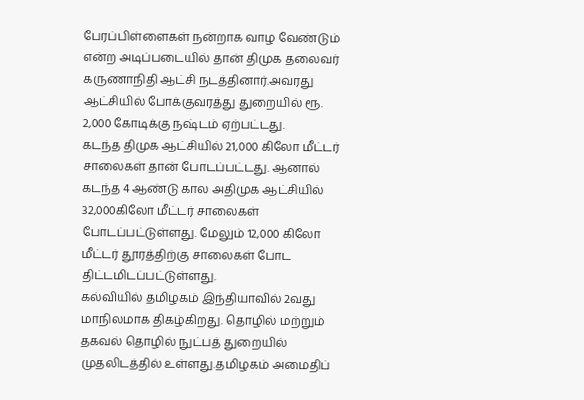பேரப்பிள்ளைகள் நன்றாக வாழ வேண்டும் என்ற அடிப்படையில் தான் திமுக தலைவர் கருணாநிதி ஆட்சி நடத்தினார்.அவரது ஆட்சியில் போக்குவரத்து துறையில் ரூ. 2,000 கோடிக்கு நஷ்டம் ஏற்பட்டது.
கடந்த திமுக ஆட்சியில் 21,000 கிலோ மீட்டர் சாலைகள் தான் போடப்பட்டது. ஆனால் கடந்த 4 ஆண்டு கால அதிமுக ஆட்சியில் 32,000கிலோ மீட்டர் சாலைகள் போடப்பட்டுள்ளது. மேலும் 12,000 கிலோ மீட்டர் தூரத்திற்கு சாலைகள் போட திட்டமிடப்பட்டுள்ளது.
கல்வியில் தமிழகம் இந்தியாவில் 2வது மாநிலமாக திகழ்கிறது. தொழில் மற்றும் தகவல் தொழில் நுட்பத் துறையில் முதலிடத்தில் உள்ளது.தமிழகம் அமைதிப்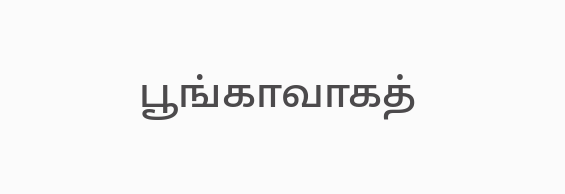பூங்காவாகத்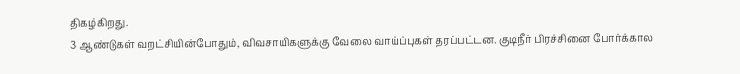திகழ்கிறது.
3 ஆண்டுகள் வறட்சியின்போதும், விவசாயிகளுக்கு வேலை வாய்ப்புகள் தரப்பட்டன. குடிநீர் பிரச்சினை போர்க்கால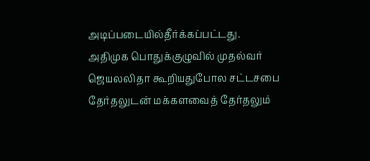அடிப்படையில்தீர்க்கப்பட்டது.
அதிமுக பொதுக்குழுவில் முதல்வர் ஜெயலலிதா கூறியதுபோல சட்டசபை தேர்தலுடன் மக்களவைத் தேர்தலும்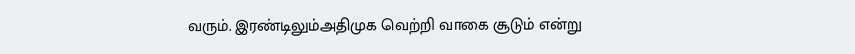வரும். இரண்டிலும்அதிமுக வெற்றி வாகை சூடும் என்று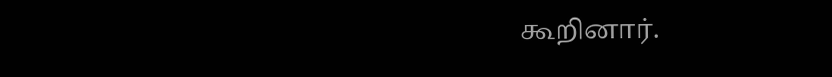கூறினார்.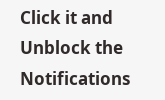Click it and Unblock the Notifications